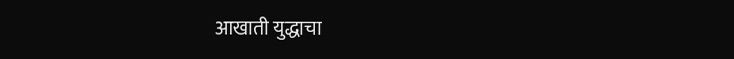आखाती युद्धाचा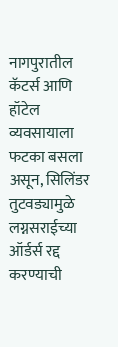नागपुरातील कॅटर्स आणि हॉटेल व्यवसायाला फटका बसला असून, सिलिंडर तुटवड्यामुळे लग्नसराईच्या ऑर्डर्स रद्द करण्याची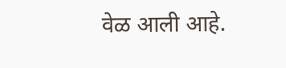वेळ आली आहे.